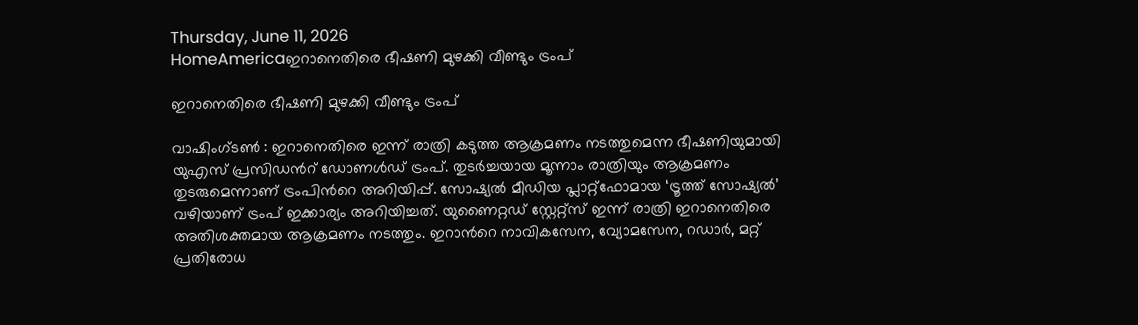Thursday, June 11, 2026
HomeAmericaഇറാനെതിരെ ഭീഷണി മുഴക്കി വീണ്ടും ട്രംപ്

ഇറാനെതിരെ ഭീഷണി മുഴക്കി വീണ്ടും ട്രംപ്

വാഷിംഗ്ടൺ : ഇറാനെതിരെ ഇന്ന് രാത്രി കടുത്ത ആക്രമണം നടത്തുമെന്ന ഭീഷണിയുമായി യുഎസ് പ്രസിഡന്‍റ് ഡോണൾഡ് ട്രംപ്. തുടർച്ചയായ മൂന്നാം രാത്രിയും ആക്രമണം തുടരുമെന്നാണ് ട്രംപിന്‍റെ അറിയിപ്പ്. സോഷ്യൽ മീഡിയ പ്ലാറ്റ്‌ഫോമായ ‘ട്രൂത്ത് സോഷ്യൽ’ വഴിയാണ് ട്രംപ് ഇക്കാര്യം അറിയിച്ചത്. യുണൈറ്റഡ് സ്റ്റേറ്റ്സ് ഇന്ന് രാത്രി ഇറാനെതിരെ അതിശക്തമായ ആക്രമണം നടത്തും. ഇറാന്‍റെ നാവികസേന, വ്യോമസേന, റഡാർ, മറ്റ് പ്രതിരോധ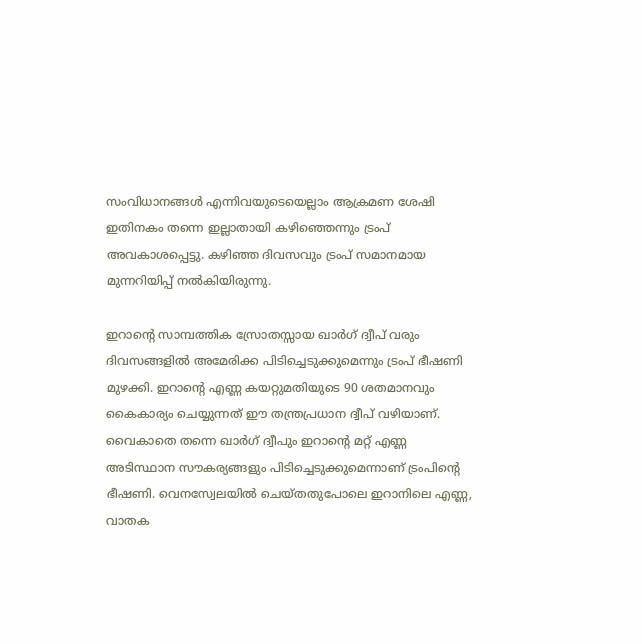സംവിധാനങ്ങൾ എന്നിവയുടെയെല്ലാം ആക്രമണ ശേഷി ഇതിനകം തന്നെ ഇല്ലാതായി കഴിഞ്ഞെന്നും ട്രംപ് അവകാശപ്പെട്ടു. കഴിഞ്ഞ ദിവസവും ട്രംപ് സമാനമായ മുന്നറിയിപ്പ് നൽകിയിരുന്നു.

ഇറാന്റെ സാമ്പത്തിക സ്രോതസ്സായ ഖാർഗ് ദ്വീപ് വരും ദിവസങ്ങളിൽ അമേരിക്ക പിടിച്ചെടുക്കുമെന്നും ട്രംപ് ഭീഷണി മുഴക്കി. ഇറാന്‍റെ എണ്ണ കയറ്റുമതിയുടെ 90 ശതമാനവും കൈകാര്യം ചെയ്യുന്നത് ഈ തന്ത്രപ്രധാന ദ്വീപ് വഴിയാണ്. വൈകാതെ തന്നെ ഖാർഗ് ദ്വീപും ഇറാന്റെ മറ്റ് എണ്ണ അടിസ്ഥാന സൗകര്യങ്ങളും പിടിച്ചെടുക്കുമെന്നാണ് ട്രംപിന്‍റെ ഭീഷണി. വെനസ്വേലയിൽ ചെയ്തതുപോലെ ഇറാനിലെ എണ്ണ, വാതക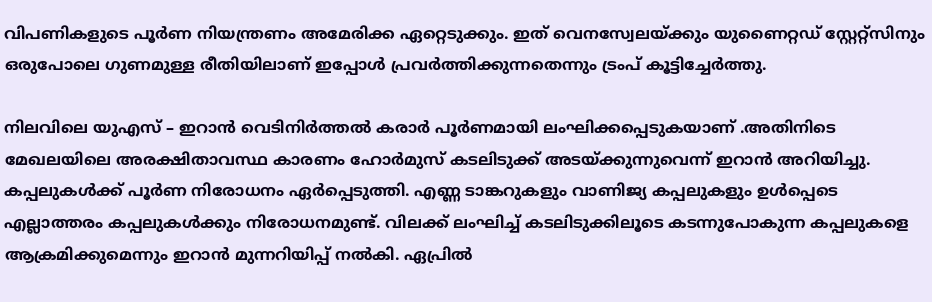വിപണികളുടെ പൂർണ നിയന്ത്രണം അമേരിക്ക ഏറ്റെടുക്കും. ഇത് വെനസ്വേലയ്ക്കും യുണൈറ്റഡ് സ്റ്റേറ്റ്സിനും ഒരുപോലെ ഗുണമുള്ള രീതിയിലാണ് ഇപ്പോൾ പ്രവർത്തിക്കുന്നതെന്നും ട്രംപ് കൂട്ടിച്ചേർത്തു.

നിലവിലെ യുഎസ് – ഇറാൻ വെടിനിർത്തൽ കരാർ പൂർണമായി ലംഘിക്കപ്പെടുകയാണ് .അതിനിടെ മേഖലയിലെ അരക്ഷിതാവസ്ഥ കാരണം ഹോർമുസ് കടലിടുക്ക് അടയ്ക്കുന്നുവെന്ന് ഇറാന്‍ അറിയിച്ചു. കപ്പലുകൾക്ക് പൂർണ നിരോധനം ഏർപ്പെടുത്തി. എണ്ണ ടാങ്കറുകളും വാണിജ്യ കപ്പലുകളും ഉൾപ്പെടെ എല്ലാത്തരം കപ്പലുകൾക്കും നിരോധനമുണ്ട്. വിലക്ക് ലംഘിച്ച് കടലിടുക്കിലൂടെ കടന്നുപോകുന്ന കപ്പലുകളെ ആക്രമിക്കുമെന്നും ഇറാന്‍ മുന്നറിയിപ്പ് നൽകി. ഏപ്രിൽ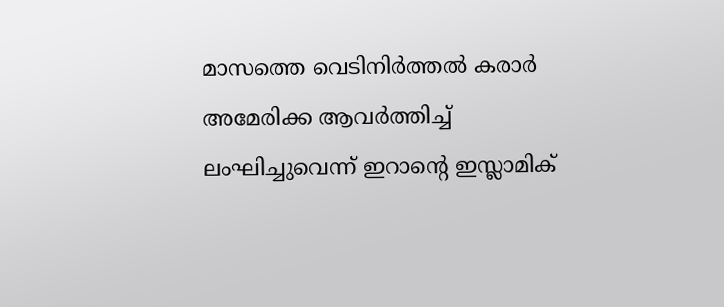മാസത്തെ വെടിനിർത്തൽ കരാർ അമേരിക്ക ആവർത്തിച്ച് ലംഘിച്ചുവെന്ന് ഇറാന്റെ ഇസ്ലാമിക്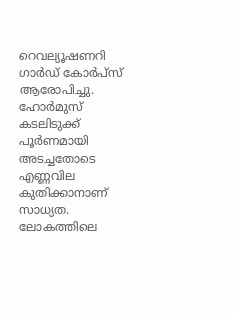റെവല്യൂഷണറി ഗാർഡ് കോർപ്സ് ആരോപിച്ചു. ഹോർമുസ് കടലിടുക്ക് പൂർണമായി അടച്ചതോടെ എണ്ണവില കുതിക്കാനാണ് സാധ്യത. ലോകത്തിലെ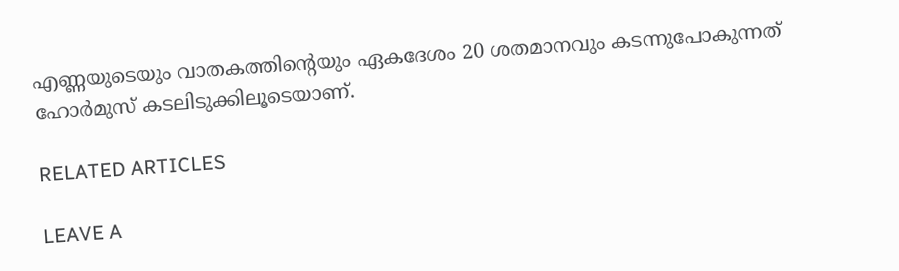എണ്ണയുടെയും വാതകത്തിന്റെയും ഏകദേശം 20 ശതമാനവും കടന്നുപോകുന്നത് ഹോർമുസ് കടലിടുക്കിലൂടെയാണ്.

RELATED ARTICLES

LEAVE A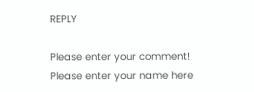REPLY

Please enter your comment!
Please enter your name here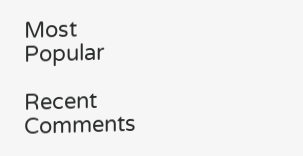Most Popular

Recent Comments